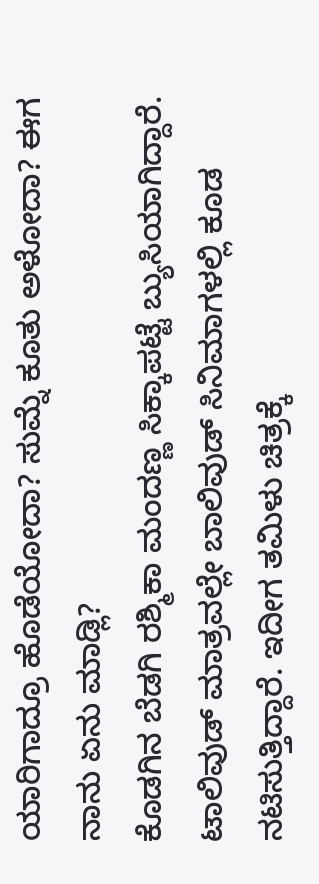ಯಾರಿಗಾದ್ರೂ ಹೊಡೆಯೋದಾ? ಸುಮ್ನೆ ಕೂತು ಅಳೋದಾ? ಈಗ ನಾನು ಏನು ಮಾಡ್ಲಿ?
ಕೊಡಗಿನ ಬೆಡಗಿ ರಶ್ಮಿಕಾ ಮಂದಣ್ಣ ಸಿಕ್ಕಾಪಟ್ಟೆ ಬ್ಯುಸಿಯಾಗಿದ್ದಾರೆ. ಟಾಲಿವುಡ್ ಮಾತ್ರವಲ್ಲೇ ಬಾಲಿವುಡ್ ಸಿನಿಮಾಗಳಲ್ಲಿ ಕೂಡ ನಟಿಸುತ್ತಿದ್ದಾರೆ. ಇದೀಗ ತಮಿಳು ಚಿತ್ರಕ್ಕೆ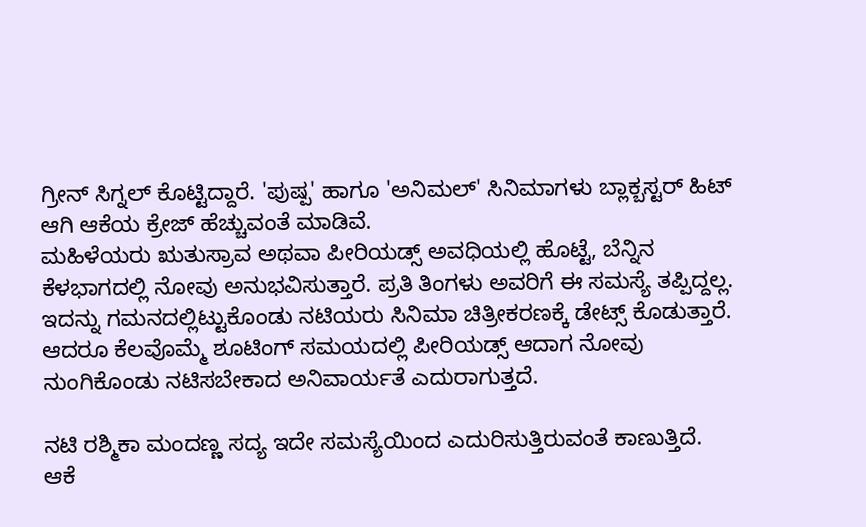ಗ್ರೀನ್ ಸಿಗ್ನಲ್ ಕೊಟ್ಟಿದ್ದಾರೆ. 'ಪುಷ್ಪ' ಹಾಗೂ 'ಅನಿಮಲ್' ಸಿನಿಮಾಗಳು ಬ್ಲಾಕ್ಬಸ್ಟರ್ ಹಿಟ್ ಆಗಿ ಆಕೆಯ ಕ್ರೇಜ್ ಹೆಚ್ಚುವಂತೆ ಮಾಡಿವೆ.
ಮಹಿಳೆಯರು ಋತುಸ್ರಾವ ಅಥವಾ ಪೀರಿಯಡ್ಸ್ ಅವಧಿಯಲ್ಲಿ ಹೊಟ್ಟೆ, ಬೆನ್ನಿನ ಕೆಳಭಾಗದಲ್ಲಿ ನೋವು ಅನುಭವಿಸುತ್ತಾರೆ. ಪ್ರತಿ ತಿಂಗಳು ಅವರಿಗೆ ಈ ಸಮಸ್ಯೆ ತಪ್ಪಿದ್ದಲ್ಲ. ಇದನ್ನು ಗಮನದಲ್ಲಿಟ್ಟುಕೊಂಡು ನಟಿಯರು ಸಿನಿಮಾ ಚಿತ್ರೀಕರಣಕ್ಕೆ ಡೇಟ್ಸ್ ಕೊಡುತ್ತಾರೆ. ಆದರೂ ಕೆಲವೊಮ್ಮೆ ಶೂಟಿಂಗ್ ಸಮಯದಲ್ಲಿ ಪೀರಿಯಡ್ಸ್ ಆದಾಗ ನೋವು ನುಂಗಿಕೊಂಡು ನಟಿಸಬೇಕಾದ ಅನಿವಾರ್ಯತೆ ಎದುರಾಗುತ್ತದೆ.

ನಟಿ ರಶ್ಮಿಕಾ ಮಂದಣ್ಣ ಸದ್ಯ ಇದೇ ಸಮಸ್ಯೆಯಿಂದ ಎದುರಿಸುತ್ತಿರುವಂತೆ ಕಾಣುತ್ತಿದೆ. ಆಕೆ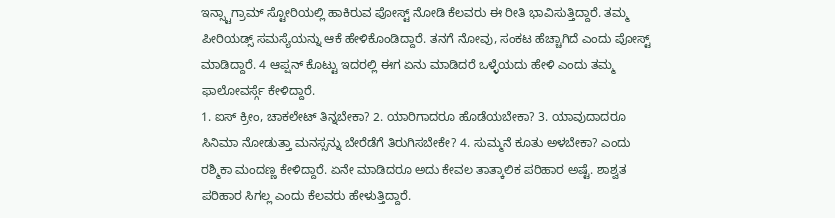ಇನ್ಸ್ಟಾಗ್ರಾಮ್ ಸ್ಟೋರಿಯಲ್ಲಿ ಹಾಕಿರುವ ಪೋಸ್ಟ್ ನೋಡಿ ಕೆಲವರು ಈ ರೀತಿ ಭಾವಿಸುತ್ತಿದ್ದಾರೆ. ತಮ್ಮ ಪೀರಿಯಡ್ಸ್ ಸಮಸ್ಯೆಯನ್ನು ಆಕೆ ಹೇಳಿಕೊಂಡಿದ್ದಾರೆ. ತನಗೆ ನೋವು, ಸಂಕಟ ಹೆಚ್ಚಾಗಿದೆ ಎಂದು ಪೋಸ್ಟ್ ಮಾಡಿದ್ದಾರೆ. 4 ಆಪ್ಷನ್ ಕೊಟ್ಟು ಇದರಲ್ಲಿ ಈಗ ಏನು ಮಾಡಿದರೆ ಒಳ್ಳೆಯದು ಹೇಳಿ ಎಂದು ತಮ್ಮ ಫಾಲೋವರ್ಸ್ಗೆ ಕೇಳಿದ್ದಾರೆ.
1. ಐಸ್ ಕ್ರೀಂ, ಚಾಕಲೇಟ್ ತಿನ್ನಬೇಕಾ? 2. ಯಾರಿಗಾದರೂ ಹೊಡೆಯಬೇಕಾ? 3. ಯಾವುದಾದರೂ ಸಿನಿಮಾ ನೋಡುತ್ತಾ ಮನಸ್ಸನ್ನು ಬೇರೆಡೆಗೆ ತಿರುಗಿಸಬೇಕೇ? 4. ಸುಮ್ಮನೆ ಕೂತು ಅಳಬೇಕಾ? ಎಂದು ರಶ್ಮಿಕಾ ಮಂದಣ್ಣ ಕೇಳಿದ್ದಾರೆ. ಏನೇ ಮಾಡಿದರೂ ಅದು ಕೇವಲ ತಾತ್ಕಾಲಿಕ ಪರಿಹಾರ ಅಷ್ಟೆ. ಶಾಶ್ವತ ಪರಿಹಾರ ಸಿಗಲ್ಲ ಎಂದು ಕೆಲವರು ಹೇಳುತ್ತಿದ್ದಾರೆ.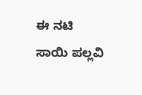ಈ ನಟಿ ಸಾಯಿ ಪಲ್ಲವಿ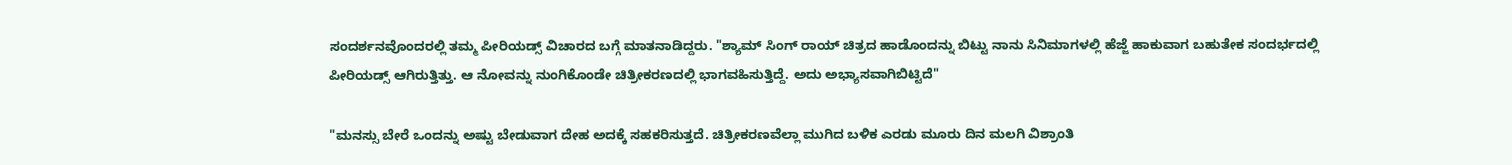ಸಂದರ್ಶನವೊಂದರಲ್ಲಿ ತಮ್ಮ ಪೀರಿಯಡ್ಸ್ ವಿಚಾರದ ಬಗ್ಗೆ ಮಾತನಾಡಿದ್ದರು. "ಶ್ಯಾಮ್ ಸಿಂಗ್ ರಾಯ್ ಚಿತ್ರದ ಹಾಡೊಂದನ್ನು ಬಿಟ್ಟು ನಾನು ಸಿನಿಮಾಗಳಲ್ಲಿ ಹೆಜ್ಜೆ ಹಾಕುವಾಗ ಬಹುತೇಕ ಸಂದರ್ಭದಲ್ಲಿ ಪೀರಿಯಡ್ಸ್ ಆಗಿರುತ್ತಿತ್ತು. ಆ ನೋವನ್ನು ನುಂಗಿಕೊಂಡೇ ಚಿತ್ರೀಕರಣದಲ್ಲಿ ಭಾಗವಹಿಸುತ್ತಿದ್ದೆ. ಅದು ಅಭ್ಯಾಸವಾಗಿಬಿಟ್ಟಿದೆ"

"ಮನಸ್ಸು ಬೇರೆ ಒಂದನ್ನು ಅಷ್ಟು ಬೇಡುವಾಗ ದೇಹ ಅದಕ್ಕೆ ಸಹಕರಿಸುತ್ತದೆ. ಚಿತ್ರೀಕರಣವೆಲ್ಲಾ ಮುಗಿದ ಬಳಿಕ ಎರಡು ಮೂರು ದಿನ ಮಲಗಿ ವಿಶ್ರಾಂತಿ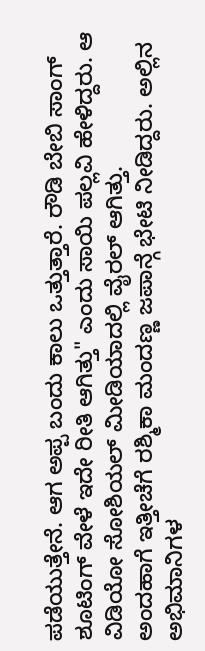ಪಡೆಯುತ್ತೇನೆ. ಆಗ ಅಪ್ಪ ಬಂದು ಕಾಲು ಒತ್ತುತ್ತಾರೆ. ರೌಡಿ ಬೇಬಿ ಸಾಂಗ್ ಶೂಟಿಂಗ್ ವೇಳೆ ಇದೇ ರೀತಿ ಆಗಿತ್ತು" ಎಂದು ಸಾಯಿ ಪಲ್ಲವಿ ಹೇಳಿದ್ದರು. ಆ ವಿಡಿಯೋ ಸೋಶಿಯಲ್ ಮೀಡಿಯಾದಲ್ಲಿ ವೈರಲ್ ಆಗಿತ್ತು.
ಅಂದಹಾಗೆ ಇತ್ತೀಚೆಗೆ ರಶ್ಮಿಕಾ ಮಂದಣ್ಣ ಜಪಾನ್ಗೆ ಭೇಟಿ ನೀಡಿದ್ದರು. ಅಲ್ಲಿನ ಅಭಿಮಾನಿಗಳ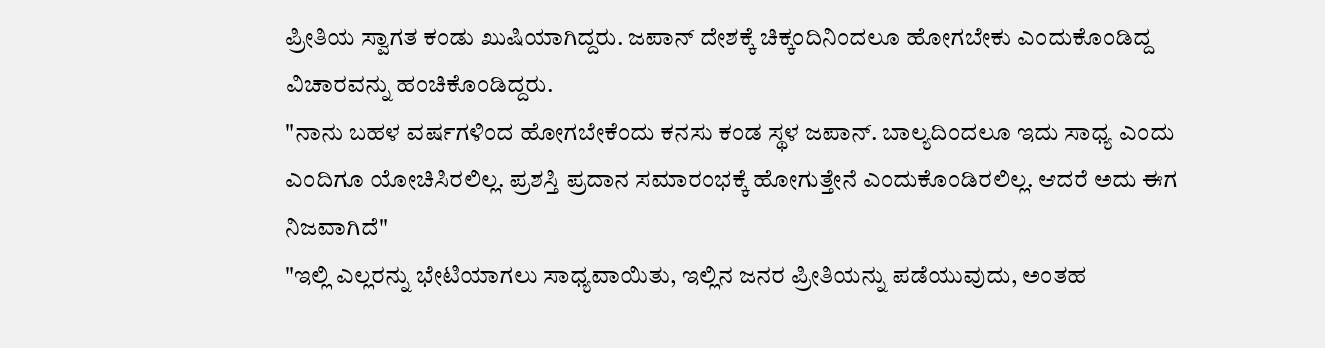ಪ್ರೀತಿಯ ಸ್ವಾಗತ ಕಂಡು ಖುಷಿಯಾಗಿದ್ದರು. ಜಪಾನ್ ದೇಶಕ್ಕೆ ಚಿಕ್ಕಂದಿನಿಂದಲೂ ಹೋಗಬೇಕು ಎಂದುಕೊಂಡಿದ್ದ ವಿಚಾರವನ್ನು ಹಂಚಿಕೊಂಡಿದ್ದರು.
"ನಾನು ಬಹಳ ವರ್ಷಗಳಿಂದ ಹೋಗಬೇಕೆಂದು ಕನಸು ಕಂಡ ಸ್ಥಳ ಜಪಾನ್. ಬಾಲ್ಯದಿಂದಲೂ ಇದು ಸಾಧ್ಯ ಎಂದು ಎಂದಿಗೂ ಯೋಚಿಸಿರಲಿಲ್ಲ. ಪ್ರಶಸ್ತಿ ಪ್ರದಾನ ಸಮಾರಂಭಕ್ಕೆ ಹೋಗುತ್ತೇನೆ ಎಂದುಕೊಂಡಿರಲಿಲ್ಲ. ಆದರೆ ಅದು ಈಗ ನಿಜವಾಗಿದೆ"
"ಇಲ್ಲಿ ಎಲ್ಲರನ್ನು ಭೇಟಿಯಾಗಲು ಸಾಧ್ಯವಾಯಿತು, ಇಲ್ಲಿನ ಜನರ ಪ್ರೀತಿಯನ್ನು ಪಡೆಯುವುದು, ಅಂತಹ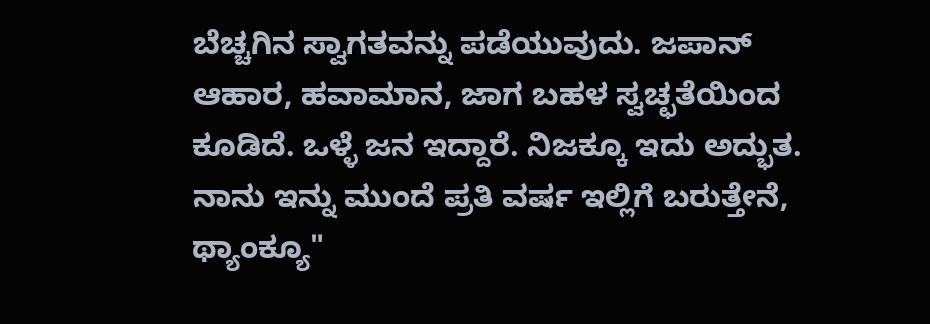ಬೆಚ್ಚಗಿನ ಸ್ವಾಗತವನ್ನು ಪಡೆಯುವುದು. ಜಪಾನ್ ಆಹಾರ, ಹವಾಮಾನ, ಜಾಗ ಬಹಳ ಸ್ವಚ್ಛತೆಯಿಂದ ಕೂಡಿದೆ. ಒಳ್ಳೆ ಜನ ಇದ್ದಾರೆ. ನಿಜಕ್ಕೂ ಇದು ಅದ್ಭುತ. ನಾನು ಇನ್ನು ಮುಂದೆ ಪ್ರತಿ ವರ್ಷ ಇಲ್ಲಿಗೆ ಬರುತ್ತೇನೆ, ಥ್ಯಾಂಕ್ಯೂ"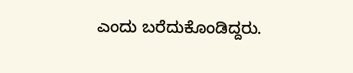ಎಂದು ಬರೆದುಕೊಂಡಿದ್ದರು.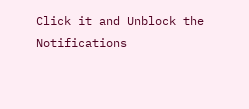Click it and Unblock the Notifications